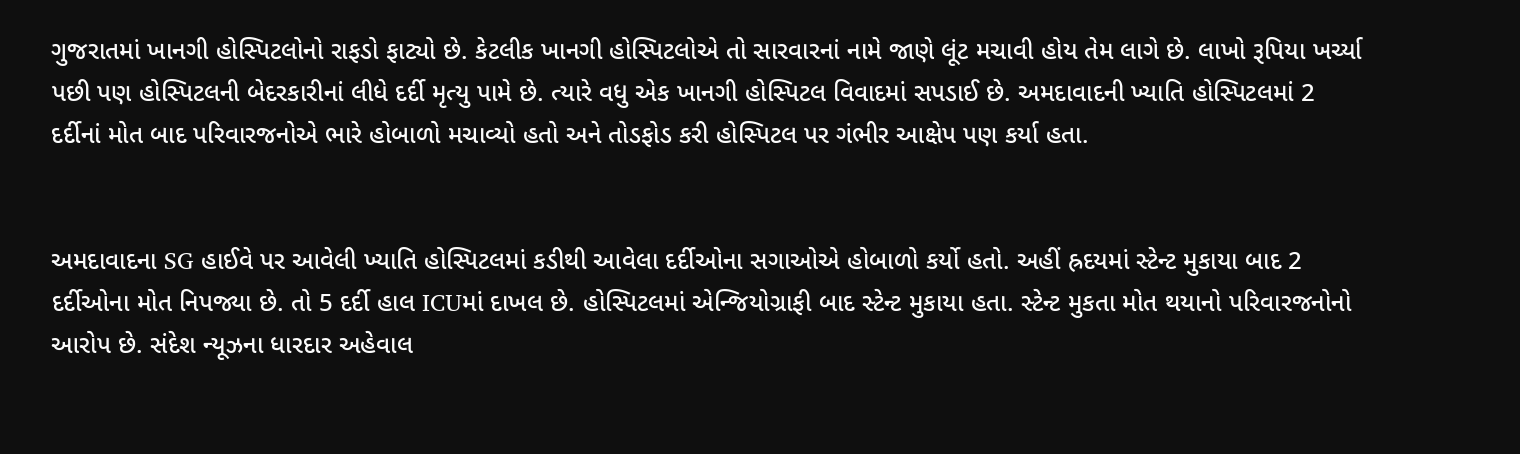ગુજરાતમાં ખાનગી હોસ્પિટલોનો રાફડો ફાટ્યો છે. કેટલીક ખાનગી હોસ્પિટલોએ તો સારવારનાં નામે જાણે લૂંટ મચાવી હોય તેમ લાગે છે. લાખો રૂપિયા ખર્ચ્યા પછી પણ હોસ્પિટલની બેદરકારીનાં લીધે દર્દી મૃત્યુ પામે છે. ત્યારે વધુ એક ખાનગી હોસ્પિટલ વિવાદમાં સપડાઈ છે. અમદાવાદની ખ્યાતિ હોસ્પિટલમાં 2 દર્દીનાં મોત બાદ પરિવારજનોએ ભારે હોબાળો મચાવ્યો હતો અને તોડફોડ કરી હોસ્પિટલ પર ગંભીર આક્ષેપ પણ કર્યા હતા.


અમદાવાદના SG હાઈવે પર આવેલી ખ્યાતિ હોસ્પિટલમાં કડીથી આવેલા દર્દીઓના સગાઓએ હોબાળો કર્યો હતો. અહીં હ્રદયમાં સ્ટેન્ટ મુકાયા બાદ 2 દર્દીઓના મોત નિપજ્યા છે. તો 5 દર્દી હાલ ICUમાં દાખલ છે. હોસ્પિટલમાં એન્જિયોગ્રાફી બાદ સ્ટેન્ટ મુકાયા હતા. સ્ટેન્ટ મુકતા મોત થયાનો પરિવારજનોનો આરોપ છે. સંદેશ ન્યૂઝના ધારદાર અહેવાલ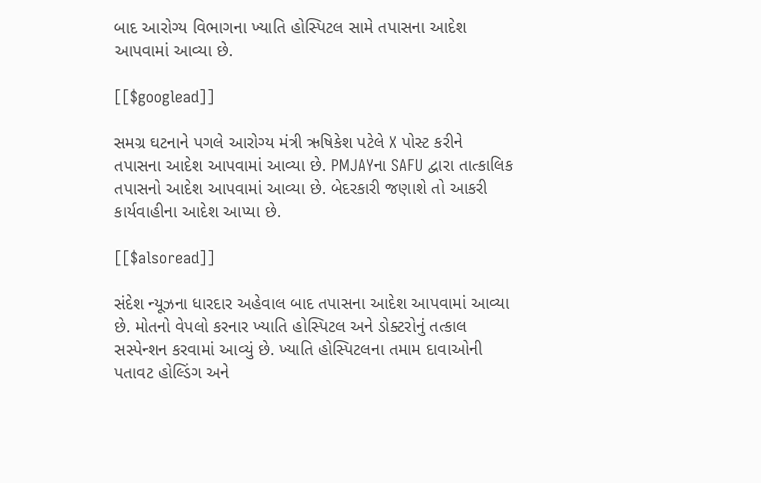બાદ આરોગ્ય વિભાગના ખ્યાતિ હોસ્પિટલ સામે તપાસના આદેશ આપવામાં આવ્યા છે.

[[$googlead]]

સમગ્ર ઘટનાને પગલે આરોગ્ય મંત્રી ઋષિકેશ પટેલે X પોસ્ટ કરીને તપાસના આદેશ આપવામાં આવ્યા છે. PMJAYના SAFU દ્વારા તાત્કાલિક તપાસનો આદેશ આપવામાં આવ્યા છે. બેદરકારી જણાશે તો આકરી કાર્યવાહીના આદેશ આપ્યા છે.

[[$alsoread]]

સંદેશ ન્યૂઝના ધારદાર અહેવાલ બાદ તપાસના આદેશ આપવામાં આવ્યા છે. મોતનો વેપલો કરનાર ખ્યાતિ હોસ્પિટલ અને ડોક્ટરોનું તત્કાલ સસ્પેન્શન કરવામાં આવ્યું છે. ખ્યાતિ હોસ્પિટલના તમામ દાવાઓની પતાવટ હોલ્ડિંગ અને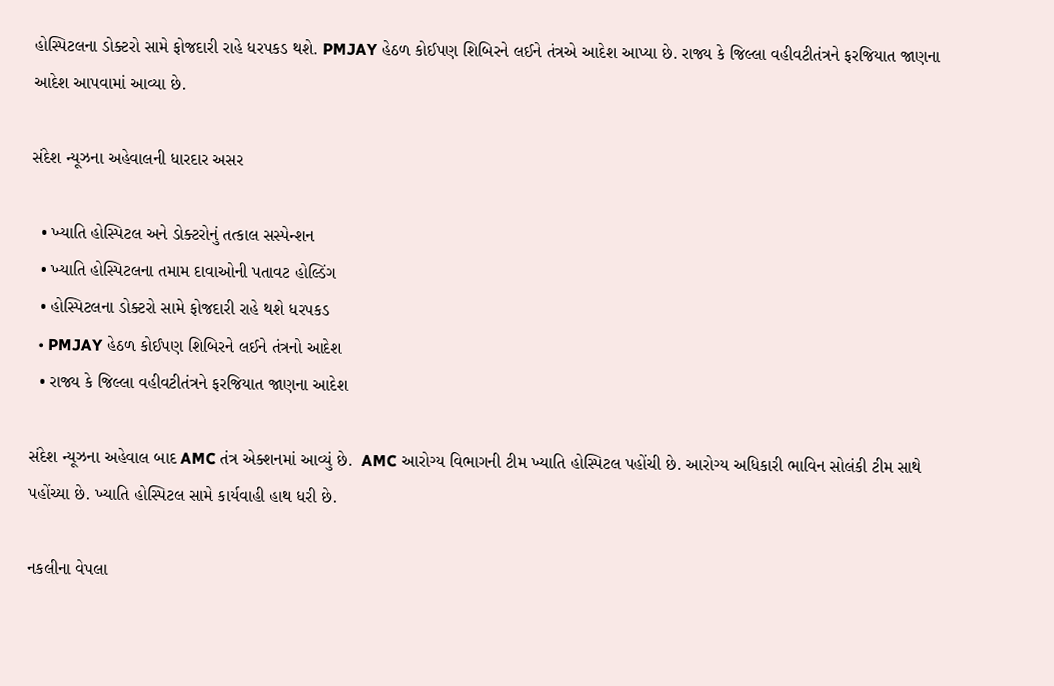હોસ્પિટલના ડોક્ટરો સામે ફોજદારી રાહે ધરપકડ થશે. PMJAY હેઠળ કોઈપણ શિબિરને લઈને તંત્રએ આદેશ આપ્યા છે. રાજ્ય કે જિલ્લા વહીવટીતંત્રને ફરજિયાત જાણના આદેશ આપવામાં આવ્યા છે.

સંદેશ ન્યૂઝના અહેવાલની ધારદાર અસર

  • ખ્યાતિ હોસ્પિટલ અને ડોક્ટરોનું તત્કાલ સસ્પેન્શન
  • ખ્યાતિ હોસ્પિટલના તમામ દાવાઓની પતાવટ હોલ્ડિંગ
  • હોસ્પિટલના ડોક્ટરો સામે ફોજદારી રાહે થશે ધરપકડ
  • PMJAY હેઠળ કોઈપણ શિબિરને લઈને તંત્રનો આદેશ
  • રાજ્ય કે જિલ્લા વહીવટીતંત્રને ફરજિયાત જાણના આદેશ

સંદેશ ન્યૂઝના અહેવાલ બાદ AMC તંત્ર એક્શનમાં આવ્યું છે.  AMC આરોગ્ય વિભાગની ટીમ ખ્યાતિ હોસ્પિટલ પહોંચી છે. આરોગ્ય અધિકારી ભાવિન સોલંકી ટીમ સાથે પહોંચ્યા છે. ખ્યાતિ હોસ્પિટલ સામે કાર્યવાહી હાથ ધરી છે.

નકલીના વેપલા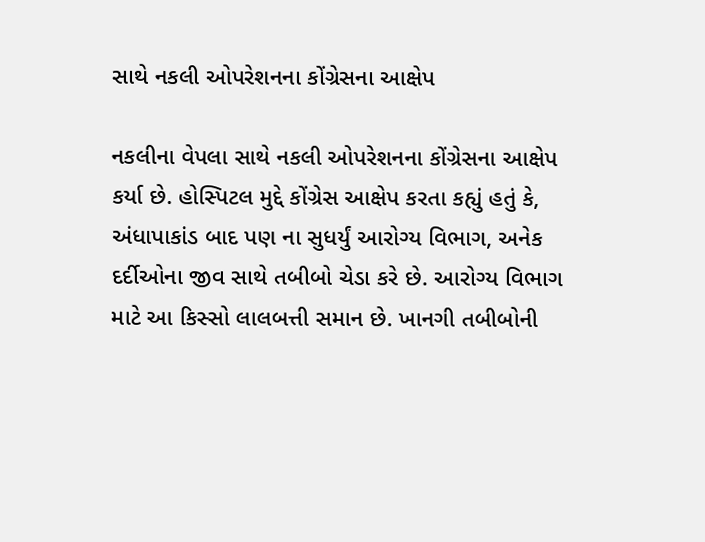સાથે નકલી ઓપરેશનના કોંગ્રેસના આક્ષેપ

નકલીના વેપલા સાથે નકલી ઓપરેશનના કોંગ્રેસના આક્ષેપ કર્યા છે. હોસ્પિટલ મુદ્દે કોંગ્રેસ આક્ષેપ કરતા કહ્યું હતું કે, અંધાપાકાંડ બાદ પણ ના સુધર્યું આરોગ્ય વિભાગ, અનેક દર્દીઓના જીવ સાથે તબીબો ચેડા કરે છે. આરોગ્ય વિભાગ માટે આ કિસ્સો લાલબત્તી સમાન છે. ખાનગી તબીબોની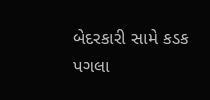બેદરકારી સામે કડક પગલા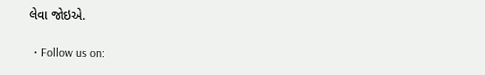લેવા જોઇએ.

  • Follow us on: